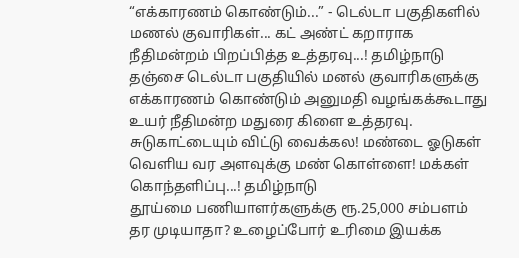“எக்காரணம் கொண்டும்...” - டெல்டா பகுதிகளில் மணல் குவாரிகள்... கட் அண்ட் கறாராக நீதிமன்றம் பிறப்பித்த உத்தரவு...! தமிழ்நாடு தஞ்சை டெல்டா பகுதியில் மனல் குவாரிகளுக்கு எக்காரணம் கொண்டும் அனுமதி வழங்கக்கூடாது உயர் நீதிமன்ற மதுரை கிளை உத்தரவு.
சுடுகாட்டையும் விட்டு வைக்கல! மண்டை ஓடுகள் வெளிய வர அளவுக்கு மண் கொள்ளை! மக்கள் கொந்தளிப்பு...! தமிழ்நாடு
தூய்மை பணியாளர்களுக்கு ரூ.25,000 சம்பளம் தர முடியாதா? உழைப்போர் உரிமை இயக்க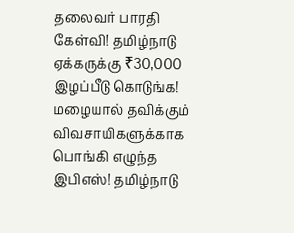தலைவர் பாரதி கேள்வி! தமிழ்நாடு
ஏக்கருக்கு ₹30,000 இழப்பீடு கொடுங்க! மழையால் தவிக்கும் விவசாயிகளுக்காக பொங்கி எழுந்த இபிஎஸ்! தமிழ்நாடு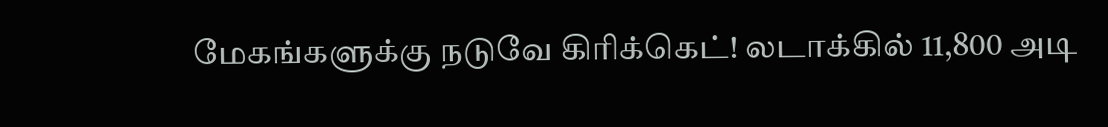மேகங்களுக்கு நடுவே கிரிக்கெட்! லடாக்கில் 11,800 அடி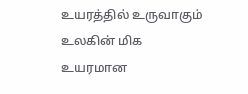உயரத்தில் உருவாகும் உலகின் மிக உயரமான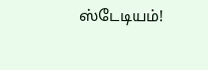ஸ்டேடியம்!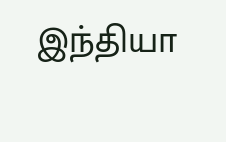இந்தியா